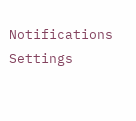Notifications
Settings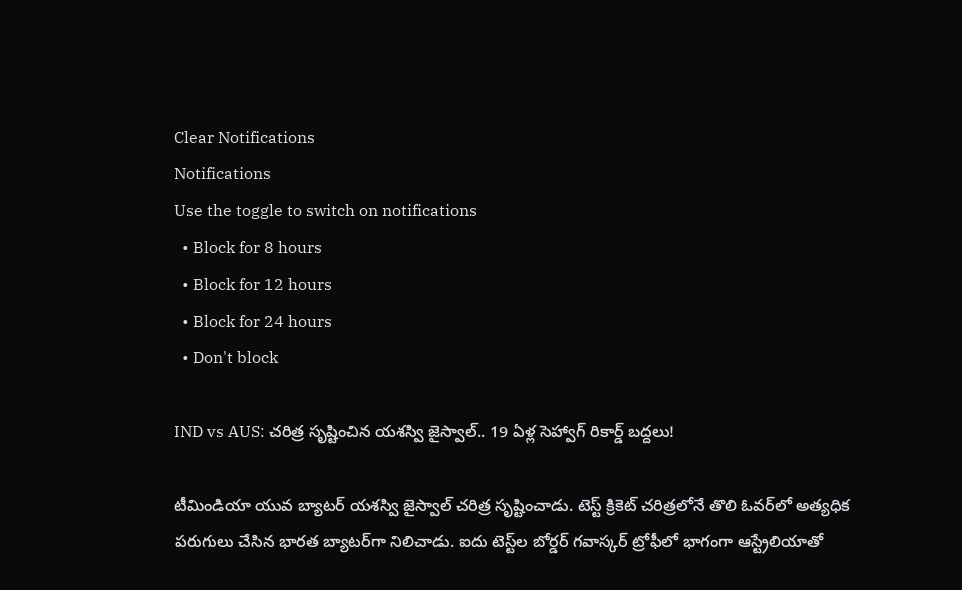Clear Notifications
Notifications
Use the toggle to switch on notifications
  • Block for 8 hours
  • Block for 12 hours
  • Block for 24 hours
  • Don't block

IND vs AUS: చరిత్ర సృష్టించిన యశస్వి జైస్వాల్.. 19 ఏళ్ల సెహ్వాగ్ రికార్డ్ బద్దలు!

టీమిండియా యువ బ్యాటర్ యశస్వి జైస్వాల్ చరిత్ర సృష్టించాడు. టెస్ట్ క్రికెట్ చరిత్రలోనే తొలి ఓవర్‌లో అత్యధిక పరుగులు చేసిన భారత బ్యాటర్‌గా నిలిచాడు. ఐదు టెస్ట్‌ల బోర్డర్ గవాస్కర్ ట్రోఫీలో భాగంగా ఆస్ట్రేలియాతో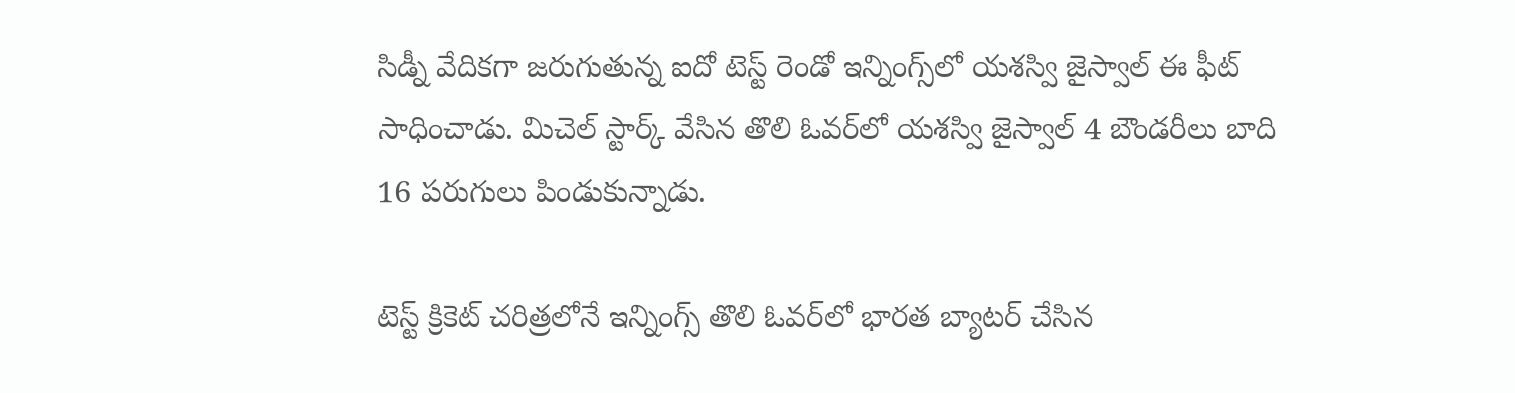సిడ్నీ వేదికగా జరుగుతున్న ఐదో టెస్ట్ రెండో ఇన్నింగ్స్‌లో యశస్వి జైస్వాల్ ఈ ఫీట్ సాధించాడు. మిచెల్ స్టార్క్ వేసిన తొలి ఓవర్‌లో యశస్వి జైస్వాల్ 4 బౌండరీలు బాది 16 పరుగులు పిండుకున్నాడు.

టెస్ట్ క్రికెట్ చరిత్రలోనే ఇన్నింగ్స్ తొలి ఓవర్‌లో భారత బ్యాటర్ చేసిన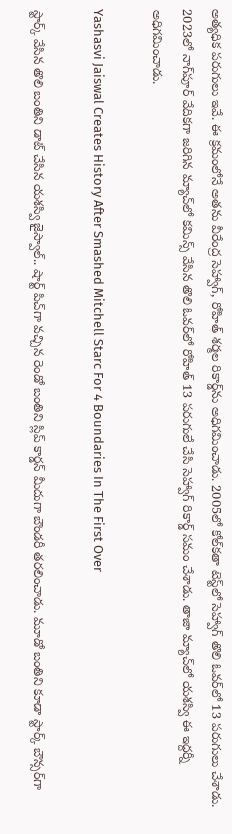అత్యధిక పరుగులు ఇవే. ఈ క్రమంలోనే అతను వీరేంద్ర సెహ్వాగ్, రోహిత్ శర్మల రికార్డ్‌ను అధిగమించాడు. 2005లో కోల్‌కతా టెస్ట్‌లో సెహ్వాగ్ తొలి ఓవర్‌లో 13 పరుగులు చేశాడు. 2023లో నాగ్‌పూర్ వేదికగా జరిగిన మ్యాచ్‌లో కమిన్స్ వేసిన తొలి ఓవర్‌లో రోహిత్ 13 పరుగులే చేసి సెహ్వాగ్ రికార్డ్ సమం చేశాడు. తాజా మ్యాచ్‌లో యశస్వి ఈ ఇద్దర్నీ అధిగమించాడు.

Yashasvi Jaiswal Creates History After Smashed Mitchell Starc For 4 Boundaries In The First Over

స్టార్క్ వేసిన తొలి బంతిని డాట్ చేసిన యశస్వి జైస్వాల్.. షార్ట్ పిచ్‌గా వచ్చిన రెండో బంతిని స్లిప్ కార్డన్ మీదుగా బౌండరీ తరలించాడు. మూడో బంతిని కూడా స్టార్క్ బౌన్సర్‌గా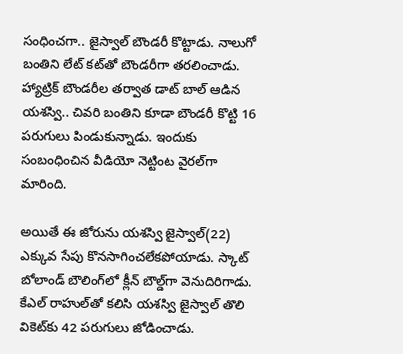సంధించగా.. జైస్వాల్ బౌండరీ కొట్టాడు. నాలుగో బంతిని లేట్ కట్‌తో బౌండరీగా తరలించాడు. హ్యాట్రిక్ బౌండరీల తర్వాత డాట్ బాల్ ఆడిన యశస్వి.. చివరి బంతిని కూడా బౌండరీ కొట్టి 16 పరుగులు పిండుకున్నాడు. ఇందుకు సంబంధించిన వీడియో నెట్టింట వైరల్‌గా మారింది.

అయితే ఈ జోరును యశస్వి జైస్వాల్(22) ఎక్కువ సేపు కొనసాగించలేకపోయాడు. స్కాట్ బోలాండ్ బౌలింగ్‌లో క్లీన్ బౌల్డ్‌గా వెనుదిరిగాడు. కేఎల్ రాహుల్‌తో కలిసి యశస్వి జైస్వాల్ తొలి వికెట్‌కు 42 పరుగులు జోడించాడు.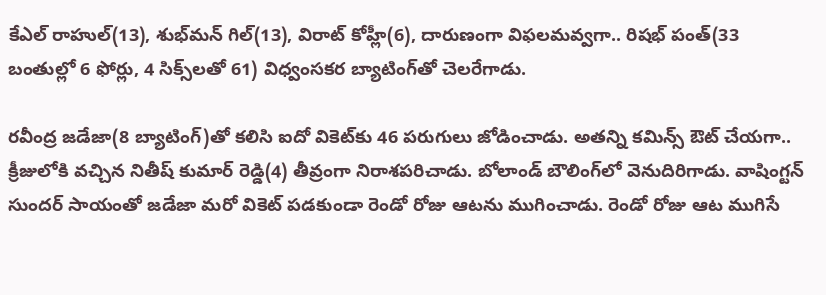కేఎల్ రాహుల్(13), శుభ్‌మన్ గిల్(13), విరాట్ కోహ్లీ(6), దారుణంగా విఫలమవ్వగా.. రిషభ్ పంత్(33 బంతుల్లో 6 ఫోర్లు, 4 సిక్స్‌లతో 61) విధ్వంసకర బ్యాటింగ్‌తో చెలరేగాడు.

రవీంద్ర జడేజా(8 బ్యాటింగ్)తో కలిసి ఐదో వికెట్‌కు 46 పరుగులు జోడించాడు. అతన్ని కమిన్స్ ఔట్ చేయగా.. క్రీజులోకి వచ్చిన నితీష్ కుమార్‌ రెడ్డి(4) తీవ్రంగా నిరాశపరిచాడు. బోలాండ్ బౌలింగ్‌లో వెనుదిరిగాడు. వాషింగ్టన్ సుందర్ సాయంతో జడేజా మరో వికెట్ పడకుండా రెండో రోజు ఆటను ముగించాడు. రెండో రోజు ఆట ముగిసే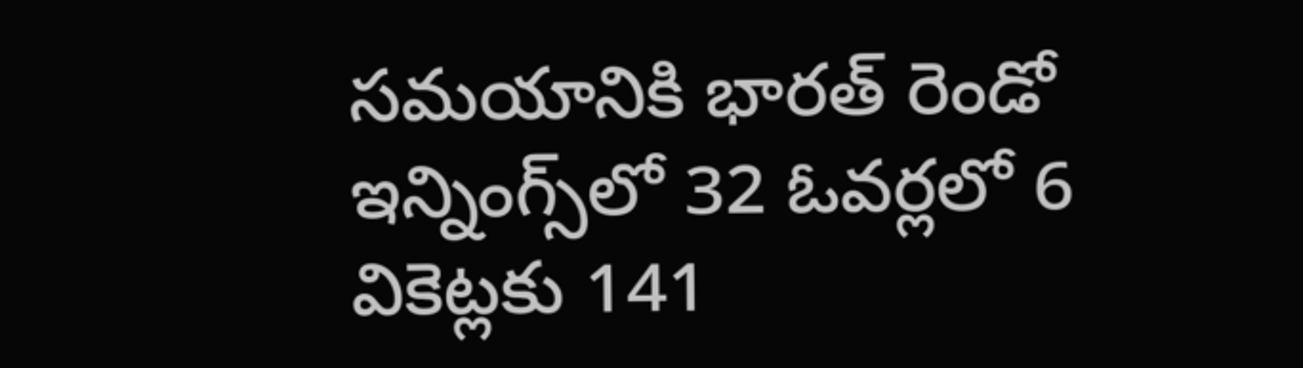సమయానికి భారత్ రెండో ఇన్నింగ్స్‌లో 32 ఓవర్లలో 6 వికెట్లకు 141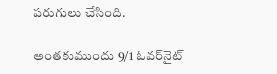పరుగులు చేసింది.

అంతకుముందు 9/1 ఓవర్‌నైట్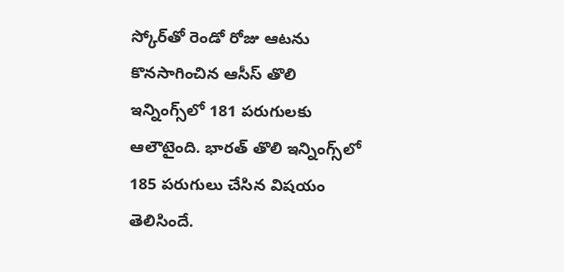స్కోర్‌తో రెండో రోజు ఆటను కొనసాగించిన ఆసీస్ తొలి ఇన్నింగ్స్‌లో 181 పరుగులకు ఆలౌటైంది. భారత్ తొలి ఇన్నింగ్స్‌లో 185 పరుగులు చేసిన విషయం తెలిసిందే.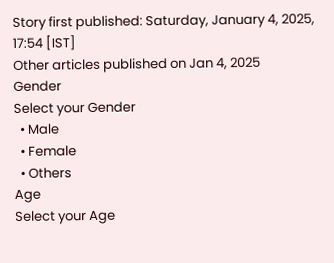Story first published: Saturday, January 4, 2025, 17:54 [IST]
Other articles published on Jan 4, 2025
Gender
Select your Gender
  • Male
  • Female
  • Others
Age
Select your Age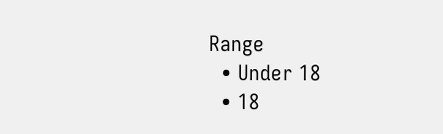Range
  • Under 18
  • 18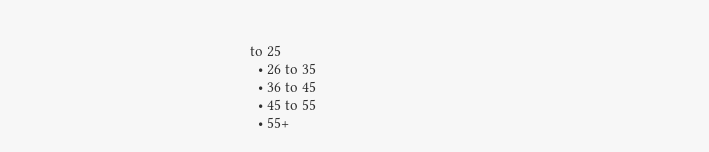to 25
  • 26 to 35
  • 36 to 45
  • 45 to 55
  • 55+